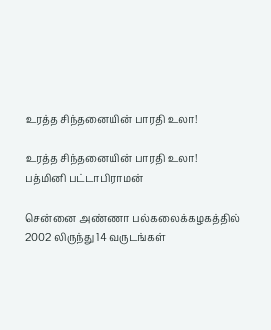உரத்த சிந்தனையின் பாரதி உலா!

உரத்த சிந்தனையின் பாரதி உலா!
பத்மினி பட்டாபிராமன்

சென்னை அண்ணா பல்கலைக்கழகத்தில் 2002 லிருந்து 14 வருடங்கள்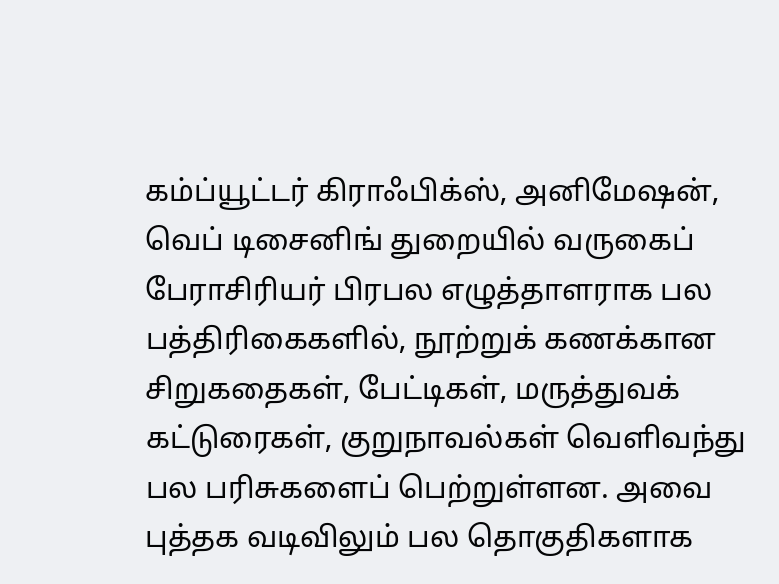கம்ப்யூட்டர் கிராஃபிக்ஸ், அனிமேஷன், வெப் டிசைனிங் துறையில் வருகைப் பேராசிரியர் பிரபல எழுத்தாளராக பல பத்திரிகைகளில், நூற்றுக் கணக்கான சிறுகதைகள், பேட்டிகள், மருத்துவக் கட்டுரைகள், குறுநாவல்கள் வெளிவந்து பல பரிசுகளைப் பெற்றுள்ளன. அவை புத்தக வடிவிலும் பல தொகுதிகளாக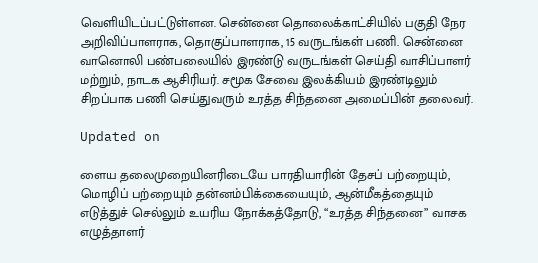வெளியிடப்பட்டுள்ளன. சென்னை தொலைக்காட்சியில் பகுதி நேர அறிவிப்பாளராக, தொகுப்பாளராக, 15 வருடங்கள் பணி. சென்னை வானொலி பண்பலையில் இரண்டு வருடங்கள் செய்தி வாசிப்பாளர் மற்றும், நாடக ஆசிரியர். சமூக சேவை இலக்கியம் இரண்டிலும் சிறப்பாக பணி செய்துவரும் உரத்த சிந்தனை அமைப்பின் தலைவர்.

Updated on

ளைய தலைமுறையினரிடையே பாரதியாரின் தேசப் பற்றையும், மொழிப் பற்றையும் தன்னம்பிக்கையையும், ஆன்மீகத்தையும் எடுத்துச் செல்லும் உயரிய நோக்கத்தோடு, “உரத்த சிந்தனை” வாசக எழுத்தாளர்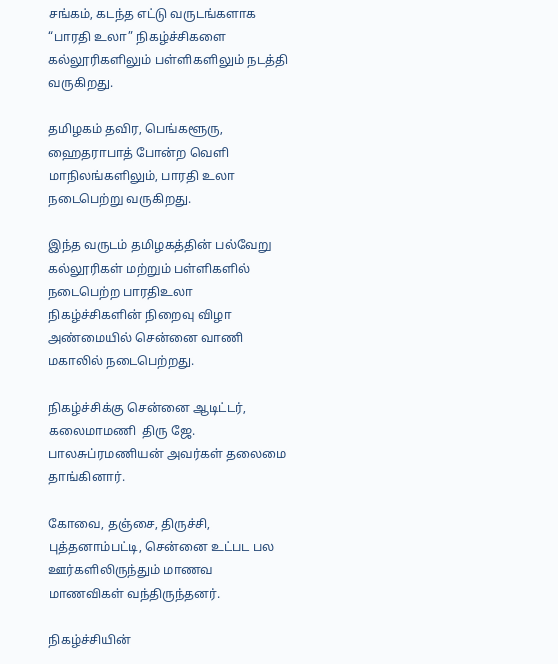சங்கம், கடந்த எட்டு வருடங்களாக “பாரதி உலா” நிகழ்ச்சிகளை கல்லூரிகளிலும் பள்ளிகளிலும் நடத்தி வருகிறது.

தமிழகம் தவிர, பெங்களூரு, ஹைதராபாத் போன்ற வெளி மாநிலங்களிலும், பாரதி உலா நடைபெற்று வருகிறது.

இந்த வருடம் தமிழகத்தின் பல்வேறு கல்லூரிகள் மற்றும் பள்ளிகளில் நடைபெற்ற பாரதிஉலா நிகழ்ச்சிகளின் நிறைவு விழா அண்மையில் சென்னை வாணி மகாலில் நடைபெற்றது.

நிகழ்ச்சிக்கு சென்னை ஆடிட்டர், கலைமாமணி  திரு ஜே. பாலசுப்ரமணியன் அவர்கள் தலைமை தாங்கினார்.

கோவை, தஞ்சை, திருச்சி, புத்தனாம்பட்டி, சென்னை உட்பட பல ஊர்களிலிருந்தும் மாணவ மாணவிகள் வந்திருந்தனர்.

நிகழ்ச்சியின்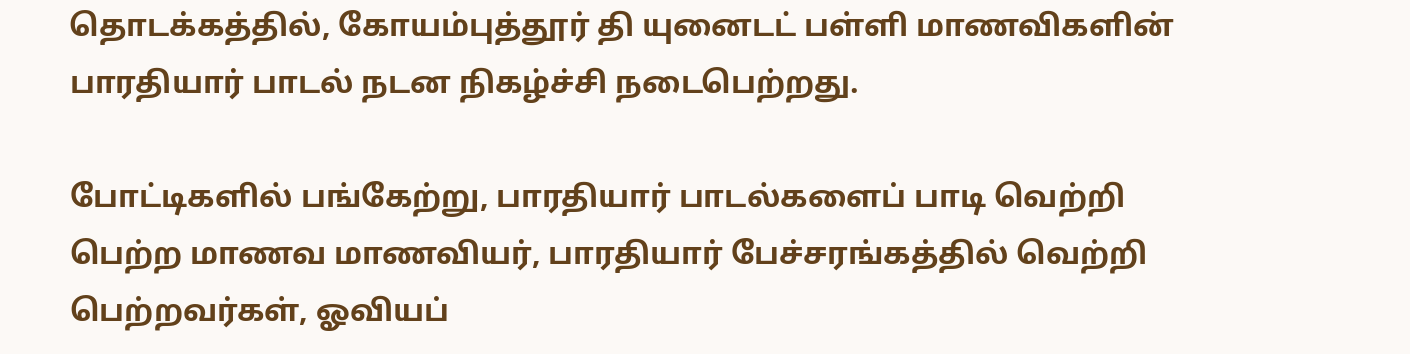தொடக்கத்தில், கோயம்புத்தூர் தி யுனைடட் பள்ளி மாணவிகளின் பாரதியார் பாடல் நடன நிகழ்ச்சி நடைபெற்றது.

போட்டிகளில் பங்கேற்று, பாரதியார் பாடல்களைப் பாடி வெற்றி பெற்ற மாணவ மாணவியர், பாரதியார் பேச்சரங்கத்தில் வெற்றி பெற்றவர்கள், ஓவியப்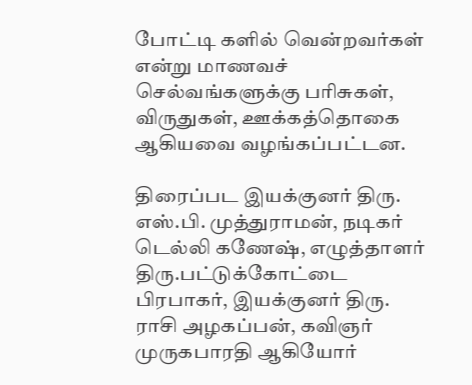போட்டி களில் வென்றவர்கள் என்று மாணவச் செல்வங்களுக்கு பரிசுகள், விருதுகள், ஊக்கத்தொகை ஆகியவை வழங்கப்பட்டன.

திரைப்பட இயக்குனர் திரு. எஸ்.பி. முத்துராமன், நடிகர் டெல்லி கணேஷ், எழுத்தாளர் திரு.பட்டுக்கோட்டை பிரபாகர், இயக்குனர் திரு. ராசி அழகப்பன், கவிஞர் முருகபாரதி ஆகியோர்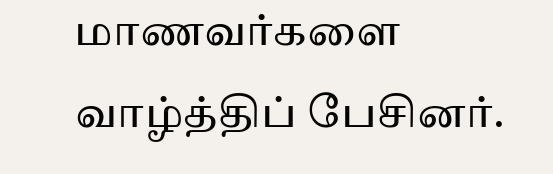மாணவர்களை வாழ்த்திப் பேசினர்.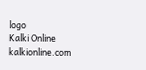logo
Kalki Online
kalkionline.com